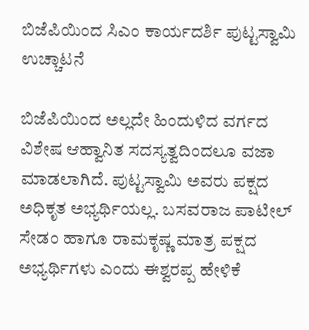ಬಿಜೆಪಿಯಿಂದ ಸಿಎಂ ಕಾರ್ಯದರ್ಶಿ ಪುಟ್ಟಸ್ವಾಮಿ ಉಚ್ಚಾಟನೆ

ಬಿಜೆಪಿಯಿಂದ ಅಲ್ಲದೇ ಹಿಂದುಳಿದ ವರ್ಗದ ವಿಶೇಷ ಆಹ್ವಾನಿತ ಸದಸ್ಯತ್ವದಿಂದಲೂ ವಜಾ ಮಾಡಲಾಗಿದೆ. ಪುಟ್ಟಸ್ವಾಮಿ ಅವರು ಪಕ್ಷದ ಅಧಿಕೃತ ಅಭ್ಯರ್ಥಿಯಲ್ಲ. ಬಸವರಾಜ ಪಾಟೀಲ್ ಸೇಡಂ ಹಾಗೂ ರಾಮಕೃಷ್ಣ ಮಾತ್ರ ಪಕ್ಷದ ಅಭ್ಯರ್ಥಿಗಳು ಎಂದು ಈಶ್ವರಪ್ಪ ಹೇಳಿಕೆ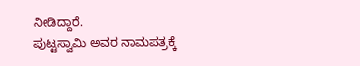ನೀಡಿದ್ದಾರೆ.
ಪುಟ್ಟಸ್ವಾಮಿ ಅವರ ನಾಮಪತ್ರಕ್ಕೆ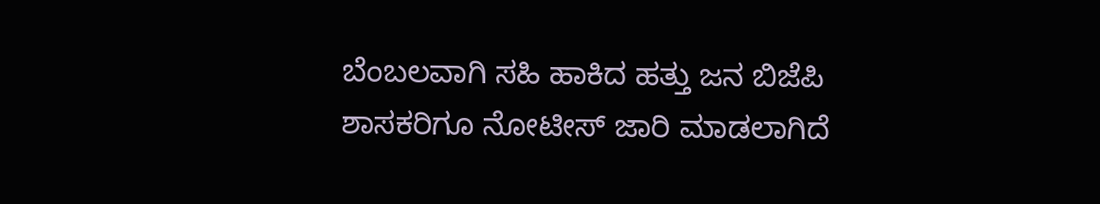ಬೆಂಬಲವಾಗಿ ಸಹಿ ಹಾಕಿದ ಹತ್ತು ಜನ ಬಿಜೆಪಿ ಶಾಸಕರಿಗೂ ನೋಟೀಸ್ ಜಾರಿ ಮಾಡಲಾಗಿದೆ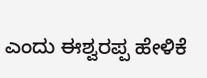ಎಂದು ಈಶ್ವರಪ್ಪ ಹೇಳಿಕೆ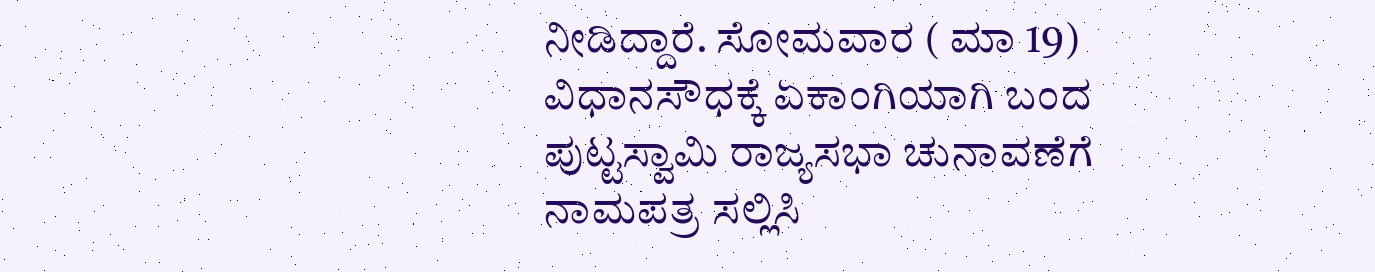ನೀಡಿದ್ದಾರೆ. ಸೋಮವಾರ ( ಮಾ 19) ವಿಧಾನಸೌಧಕ್ಕೆ ಏಕಾಂಗಿಯಾಗಿ ಬಂದ ಪುಟ್ಟಸ್ವಾಮಿ ರಾಜ್ಯಸಭಾ ಚುನಾವಣೆಗೆ ನಾಮಪತ್ರ ಸಲ್ಲಿಸಿ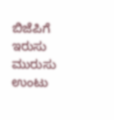ಬಿಜೆಪಿಗೆ ಇರುಸು ಮುರುಸು ಉಂಟು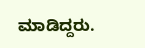ಮಾಡಿದ್ದರು.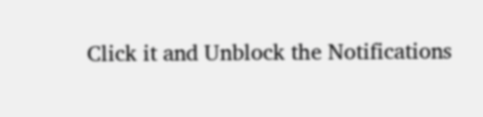Click it and Unblock the Notifications